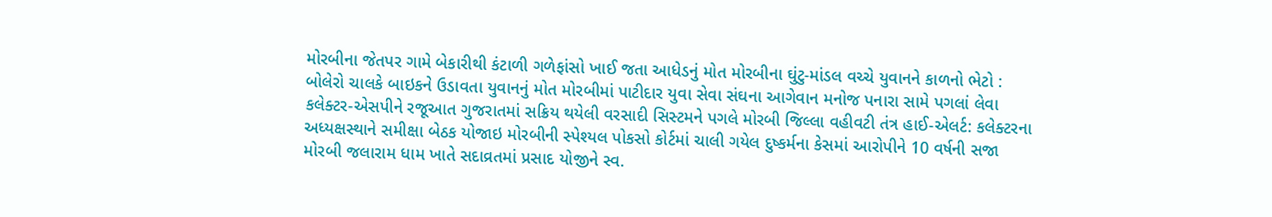મોરબીના જેતપર ગામે બેકારીથી કંટાળી ગળેફાંસો ખાઈ જતા આધેડનું મોત મોરબીના ઘુંટુ-માંડલ વચ્ચે યુવાનને કાળનો ભેટો : બોલેરો ચાલકે બાઇકને ઉડાવતા યુવાનનું મોત મોરબીમાં પાટીદાર યુવા સેવા સંઘના આગેવાન મનોજ પનારા સામે પગલાં લેવા કલેક્ટર-એસપીને રજૂઆત ગુજરાતમાં સક્રિય થયેલી વરસાદી સિસ્ટમને પગલે મોરબી જિલ્લા વહીવટી તંત્ર હાઈ-એલર્ટ: કલેક્ટરના અધ્યક્ષસ્થાને સમીક્ષા બેઠક યોજાઇ મોરબીની સ્પેશ્યલ પોકસો કોર્ટમાં ચાલી ગયેલ દુષ્કર્મના કેસમાં આરોપીને 10 વર્ષની સજા મોરબી જલારામ ધામ ખાતે સદાવ્રતમાં પ્રસાદ યોજીને સ્વ.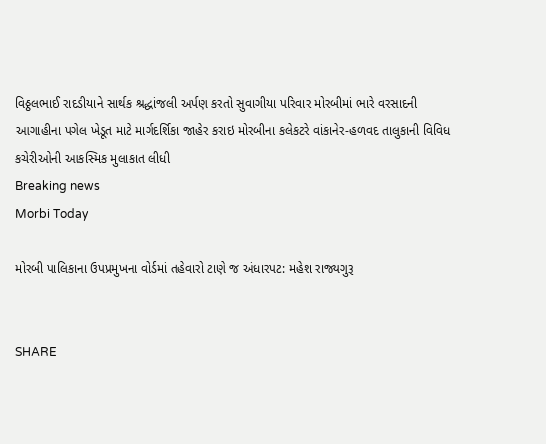વિઠ્ઠલભાઈ રાદડીયાને સાર્થક શ્રદ્ધાંજલી અર્પણ કરતો સુવાગીયા પરિવાર મોરબીમાં ભારે વરસાદની આગાહીના પગેલ ખેડૂત માટે માર્ગદર્શિકા જાહેર કરાઇ મોરબીના કલેકટરે વાંકાનેર-હળવદ તાલુકાની વિવિધ કચેરીઓની આકસ્મિક મુલાકાત લીધી
Breaking news
Morbi Today

મોરબી પાલિકાના ઉપપ્રમુખના વોર્ડમાં તહેવારો ટાણે જ અંધારપટ: મહેશ રાજ્યગુરૂ


SHARE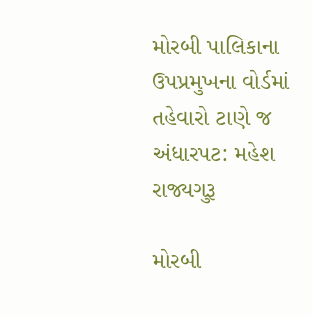મોરબી પાલિકાના ઉપપ્રમુખના વોર્ડમાં તહેવારો ટાણે જ અંધારપટ: મહેશ રાજ્યગુરૂ

મોરબી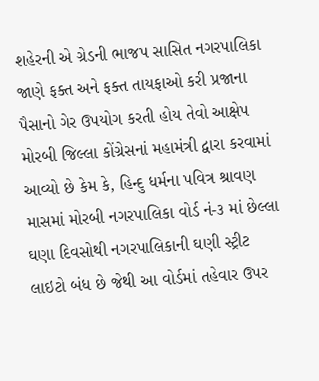શહેરની એ ગ્રેડની ભાજપ સાસિત નગરપાલિકા જાણે ફક્ત અને ફક્ત તાયફાઓ કરી પ્રજાના પૈસાનો ગેર ઉપયોગ કરતી હોય તેવો આક્ષેપ મોરબી જિલ્લા કોંગ્રેસનાં મહામંત્રી દ્વારા કરવામાં આવ્યો છે કેમ કે, હિન્દુ ધર્મના પવિત્ર શ્રાવણ માસમાં મોરબી નગરપાલિકા વોર્ડ નં-૩ માં છેલ્લા ઘણા દિવસોથી નગરપાલિકાની ઘણી સ્ટ્રીટ લાઇટો બંધ છે જેથી આ વોર્ડમાં તહેવાર ઉપર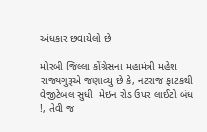અંધકાર છવાયેલો છે

મોરબી જિલ્લા કોંગ્રેસના મહામંત્રી મહેશ રાજ્યગુરૂએ જણાવ્યુ છે કે, નટરાજ ફાટકથી વેજીટેબલ સુધી  મેઇન રોડ ઉપર લાઈટો બંધ !, તેવી જ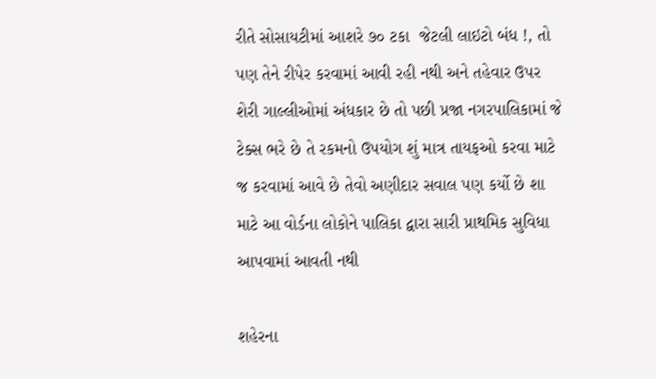રીતે સોસાયટીમાં આશરે ૭૦ ટકા  જેટલી લાઇટો બંધ !, તો પણ તેને રીપેર કરવામાં આવી રહી નથી અને તહેવાર ઉપર શેરી ગાલ્લીઓમાં અંધકાર છે તો પછી પ્રજા નગરપાલિકામાં જે ટેક્સ ભરે છે તે રકમનો ઉપયોગ શું માત્ર તાયફઓ કરવા માટે જ કરવામાં આવે છે તેવો અણીદાર સવાલ પણ કર્યો છે શા માટે આ વોર્ડના લોકોને પાલિકા દ્વારા સારી પ્રાથમિક સુવિધા આપવામાં આવતી નથી

શહેરના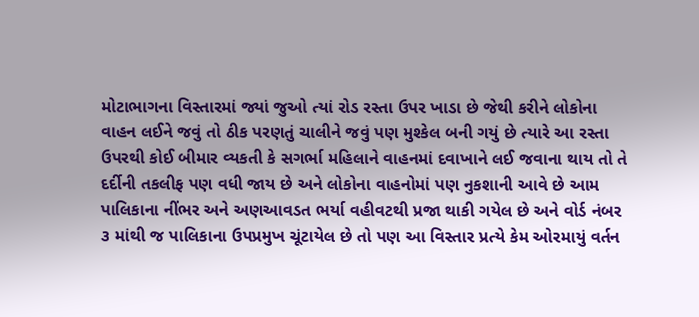મોટાભાગના વિસ્તારમાં જ્યાં જુઓ ત્યાં રોડ રસ્તા ઉપર ખાડા છે જેથી કરીને લોકોના વાહન લઈને જવું તો ઠીક પરણતું ચાલીને જવું પણ મુશ્કેલ બની ગયું છે ત્યારે આ રસ્તા ઉપરથી કોઈ બીમાર વ્યકતી કે સગર્ભા મહિલાને વાહનમાં દવાખાને લઈ જવાના થાય તો તે દર્દીની તકલીફ પણ વધી જાય છે અને લોકોના વાહનોમાં પણ નુકશાની આવે છે આમ પાલિકાના નીંભર અને અણઆવડત ભર્યા વહીવટથી પ્રજા થાકી ગયેલ છે અને વોર્ડ નંબર ૩ માંથી જ પાલિકાના ઉપપ્રમુખ ચૂંટાયેલ છે તો પણ આ વિસ્તાર પ્રત્યે કેમ ઓરમાયું વર્તન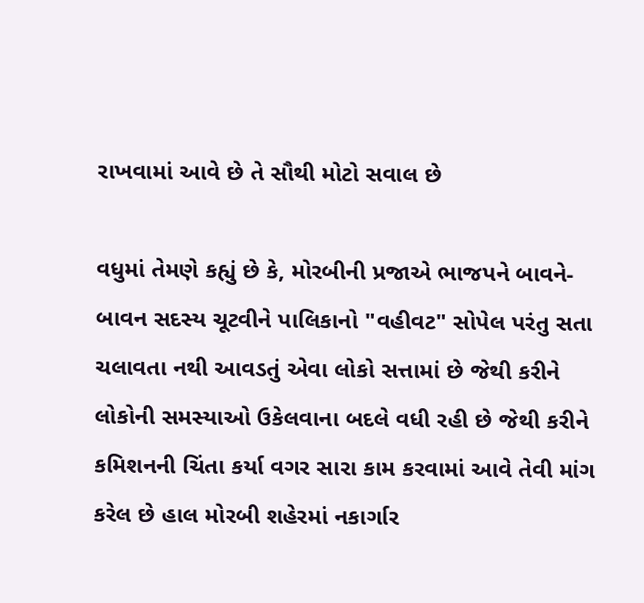રાખવામાં આવે છે તે સૌથી મોટો સવાલ છે

વધુમાં તેમણે કહ્યું છે કે, મોરબીની પ્રજાએ ભાજપને બાવને-બાવન સદસ્ય ચૂટવીને પાલિકાનો "વહીવટ" સોપેલ પરંતુ સતા ચલાવતા નથી આવડતું એવા લોકો સત્તામાં છે જેથી કરીને લોકોની સમસ્યાઓ ઉકેલવાના બદલે વધી રહી છે જેથી કરીને કમિશનની ચિંતા કર્યા વગર સારા કામ કરવામાં આવે તેવી માંગ કરેલ છે હાલ મોરબી શહેરમાં નકાર્ગાર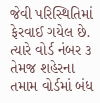જેવી પરિસ્થિતિમાં ફેરવાઈ ગયેલ છે. ત્યારે વોર્ડ નંબર ૩ તેમજ શહેરના તમામ વોર્ડમાં બંધ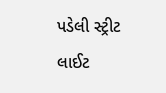પડેલી સ્ટ્રીટ લાઈટ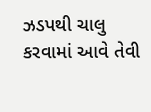ઝડપથી ચાલુ કરવામાં આવે તેવી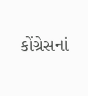કોંગ્રેસનાં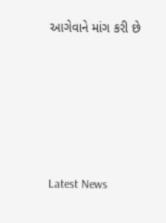આગેવાને માંગ કરી છે






Latest News